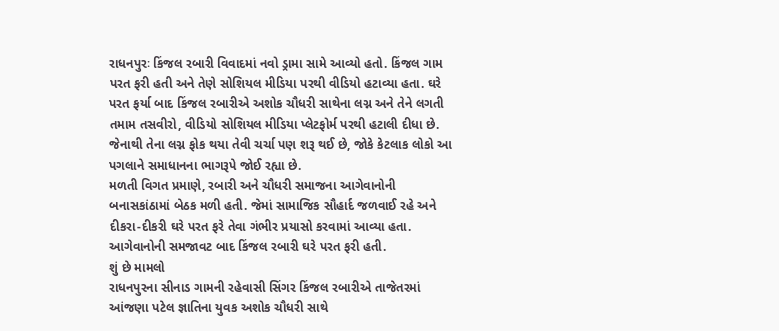રાધનપુરઃ કિંજલ રબારી વિવાદમાં નવો ડ્રામા સામે આવ્યો હતો. કિંજલ ગામ પરત ફરી હતી અને તેણે સોશિયલ મીડિયા પરથી વીડિયો હટાવ્યા હતા. ઘરે પરત ફર્યા બાદ કિંજલ રબારીએ અશોક ચૌધરી સાથેના લગ્ન અને તેને લગતી તમામ તસવીરો, વીડિયો સોશિયલ મીડિયા પ્લેટફોર્મ પરથી હટાલી દીધા છે. જેનાથી તેના લગ્ન ફોક થયા તેવી ચર્ચા પણ શરૂ થઈ છે, જોકે કેટલાક લોકો આ પગલાને સમાધાનના ભાગરૂપે જોઈ રહ્યા છે.
મળતી વિગત પ્રમાણે, રબારી અને ચૌધરી સમાજના આગેવાનોની બનાસકાંઠામાં બેઠક મળી હતી. જેમાં સામાજિક સૌહાર્દ જળવાઈ રહે અને દીકરા-દીકરી ઘરે પરત ફરે તેવા ગંભીર પ્રયાસો કરવામાં આવ્યા હતા. આગેવાનોની સમજાવટ બાદ કિંજલ રબારી ઘરે પરત ફરી હતી.
શું છે મામલો
રાધનપુરના સીનાડ ગામની રહેવાસી સિંગર કિંજલ રબારીએ તાજેતરમાં આંજણા પટેલ જ્ઞાતિના યુવક અશોક ચૌધરી સાથે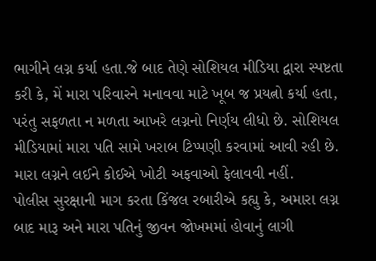ભાગીને લગ્ન કર્યા હતા.જે બાદ તેણે સોશિયલ મીડિયા દ્વારા સ્પષ્ટતા કરી કે, મેં મારા પરિવારને મનાવવા માટે ખૂબ જ પ્રયત્નો કર્યા હતા, પરંતુ સફળતા ન મળતા આખરે લગ્નનો નિર્ણય લીધો છે. સોશિયલ મીડિયામાં મારા પતિ સામે ખરાબ ટિપ્પણી કરવામાં આવી રહી છે. મારા લગ્નને લઈને કોઈએ ખોટી અફવાઓ ફેલાવવી નહીં.
પોલીસ સુરક્ષાની માગ કરતા કિંજલ રબારીએ કહ્યુ કે, અમારા લગ્ન બાદ મારૂ અને મારા પતિનું જીવન જોખમમાં હોવાનું લાગી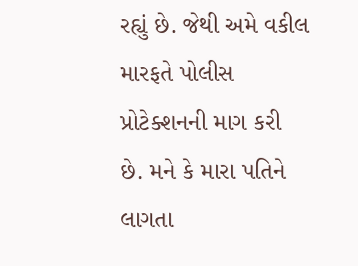રહ્યું છે. જેથી અમે વકીલ મારફતે પોલીસ પ્રોટેક્શનની માગ કરી છે. મને કે મારા પતિને લાગતા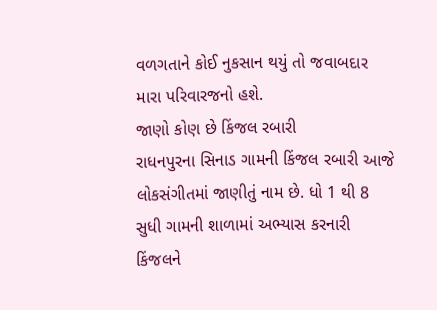વળગતાને કોઈ નુકસાન થયું તો જવાબદાર મારા પરિવારજનો હશે.
જાણો કોણ છે કિંજલ રબારી
રાધનપુરના સિનાડ ગામની કિંજલ રબારી આજે લોકસંગીતમાં જાણીતું નામ છે. ધો 1 થી 8 સુધી ગામની શાળામાં અભ્યાસ કરનારી કિંજલને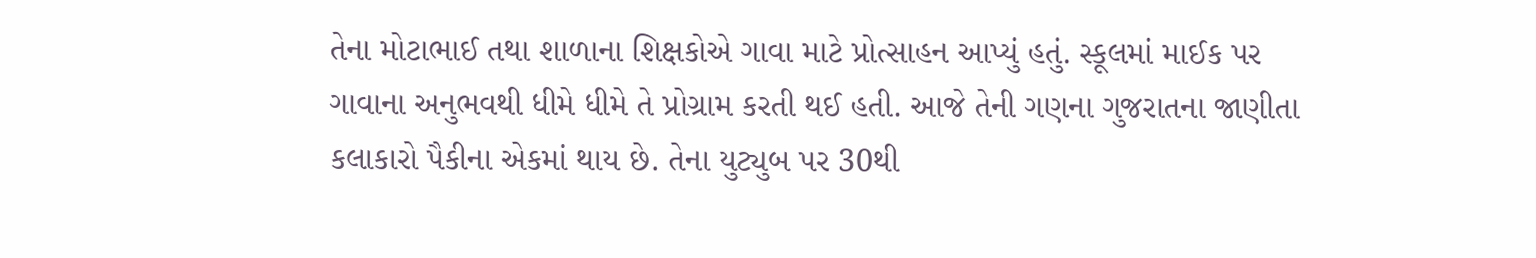તેના મોટાભાઈ તથા શાળાના શિક્ષકોએ ગાવા માટે પ્રોત્સાહન આપ્યું હતું. સ્કૂલમાં માઈક પર ગાવાના અનુભવથી ધીમે ધીમે તે પ્રોગ્રામ કરતી થઈ હતી. આજે તેની ગણના ગુજરાતના જાણીતા કલાકારો પૈકીના એકમાં થાય છે. તેના યુટ્યુબ પર 30થી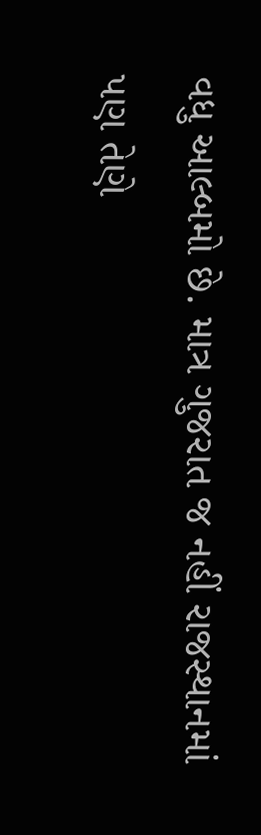વધુ આલ્બમો છે. માત્ર ગુજરાત જ નહીં રાજસ્થાનમાં પણ તેણે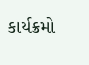કાર્યક્રમો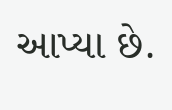આપ્યા છે.